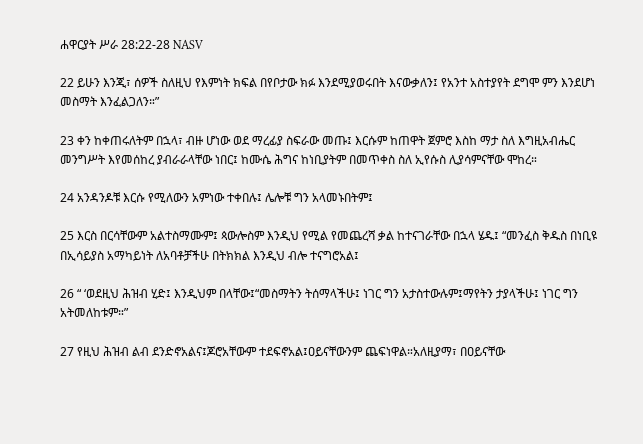ሐዋርያት ሥራ 28:22-28 NASV

22 ይሁን እንጂ፣ ሰዎች ስለዚህ የእምነት ክፍል በየቦታው ክፉ እንደሚያወሩበት እናውቃለን፤ የአንተ አስተያየት ደግሞ ምን እንደሆነ መስማት እንፈልጋለን።”

23 ቀን ከቀጠሩለትም በኋላ፣ ብዙ ሆነው ወደ ማረፊያ ስፍራው መጡ፤ እርሱም ከጠዋት ጀምሮ እስከ ማታ ስለ እግዚአብሔር መንግሥት እየመሰከረ ያብራራላቸው ነበር፤ ከሙሴ ሕግና ከነቢያትም በመጥቀስ ስለ ኢየሱስ ሊያሳምናቸው ሞከረ።

24 አንዳንዶቹ እርሱ የሚለውን አምነው ተቀበሉ፤ ሌሎቹ ግን አላመኑበትም፤

25 እርስ በርሳቸውም አልተስማሙም፤ ጳውሎስም እንዲህ የሚል የመጨረሻ ቃል ከተናገራቸው በኋላ ሄዱ፤ “መንፈስ ቅዱስ በነቢዩ በኢሳይያስ አማካይነት ለአባቶቻችሁ በትክክል እንዲህ ብሎ ተናግሮአል፤

26 “ ‘ወደዚህ ሕዝብ ሂድ፤ እንዲህም በላቸው፤“መስማትን ትሰማላችሁ፤ ነገር ግን አታስተውሉም፤ማየትን ታያላችሁ፤ ነገር ግን አትመለከቱም።”

27 የዚህ ሕዝብ ልብ ደንድኖአልና፤ጆሮአቸውም ተደፍኖአል፤ዐይናቸውንም ጨፍነዋል።አለዚያማ፣ በዐይናቸው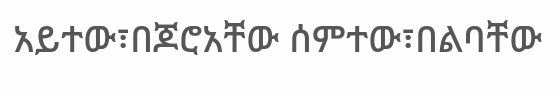አይተው፣በጆሮአቸው ሰምተው፣በልባቸው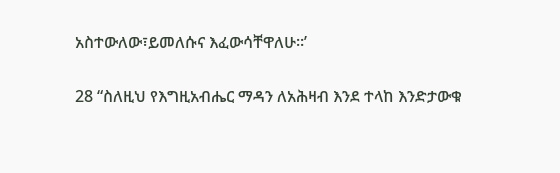አስተውለው፣ይመለሱና እፈውሳቸዋለሁ።’

28 “ስለዚህ የእግዚአብሔር ማዳን ለአሕዛብ እንደ ተላከ እንድታውቁ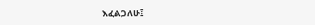እፈልጋለሁ፤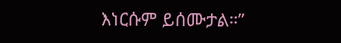እነርሱም ይሰሙታል።”